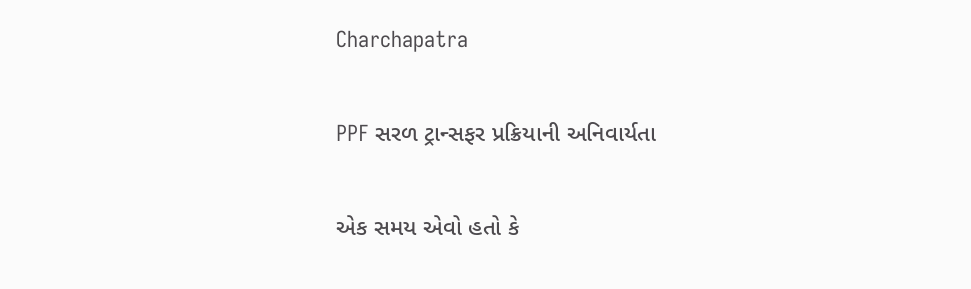Charchapatra

PPF સરળ ટ્રાન્સફર પ્રક્રિયાની અનિવાર્યતા

એક સમય એવો હતો કે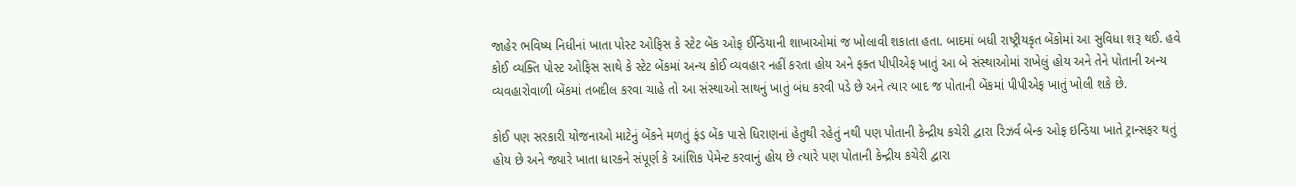જાહેર ભવિષ્ય નિધીનાં ખાતા પોસ્ટ ઓફિસ કે સ્ટેટ બેંક ઓફ ઈન્ડિયાની શાખાઓમાં જ ખોલાવી શકાતા હતા. બાદમાં બધી રાષ્ટ્રીયકૃત બેંકોમાં આ સુવિધા શરૂ થઈ. હવે કોઈ વ્યક્તિ પોસ્ટ ઓફિસ સાથે કે સ્ટેટ બેંકમાં અન્ય કોઈ વ્યવહાર નહીં કરતા હોય અને ફક્ત પીપીએફ ખાતું આ બે સંસ્થાઓમાં રાખેલું હોય અને તેને પોતાની અન્ય વ્યવહારોવાળી બેંકમાં તબદીલ કરવા ચાહે તો આ સંસ્થાઓ સાથનું ખાતું બંધ કરવી પડે છે અને ત્યાર બાદ જ પોતાની બેંકમાં પીપીએફ ખાતું ખોલી શકે છે.

કોઈ પણ સરકારી યોજનાઓ માટેનું બેંકને મળતું ફંડ બેંક પાસે ધિરાણનાં હેતુથી રહેતું નથી પણ પોતાની કેન્દ્રીય કચેરી દ્વારા રિઝર્વ બેન્ક ઓફ ઇન્ડિયા ખાતે ટ્રાન્સફર થતું હોય છે અને જ્યારે ખાતા ધારકને સંપૂર્ણ કે આંશિક પેમેન્ટ કરવાનું હોય છે ત્યારે પણ પોતાની કેન્દ્રીય કચેરી દ્વારા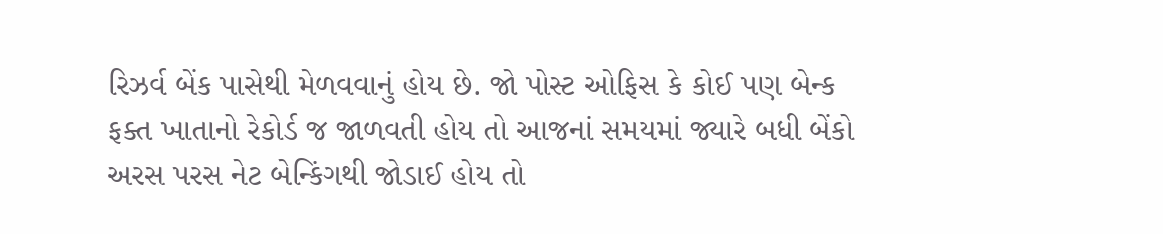રિઝર્વ બેંક પાસેથી મેળવવાનું હોય છે. જો પોસ્ટ ઓફિસ કે કોઈ પણ બેન્ક ફક્ત ખાતાનો રેકોર્ડ જ જાળવતી હોય તો આજનાં સમયમાં જ્યારે બધી બેંકો અરસ પરસ નેટ બેન્કિંગથી જોડાઈ હોય તો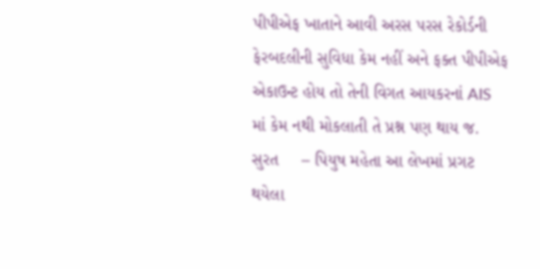પીપીએફ ખાતાને આવી અરસ પરસ રેકોર્ડની ફેરબદલીની સુવિધા કેમ નહીં અને ફક્ત પીપીએફ એકાઉન્ટ હોય તો તેની વિગત આયકરનાં AIS માં કેમ નથી મોકલાતી તે પ્રશ્ન પણ થાય જ.
સુરત     – પિયુષ મહેતા આ લેખમાં પ્રગટ થયેલા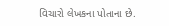વિચારો લેખકના પોતાના છે.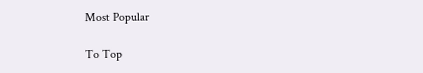Most Popular

To Top